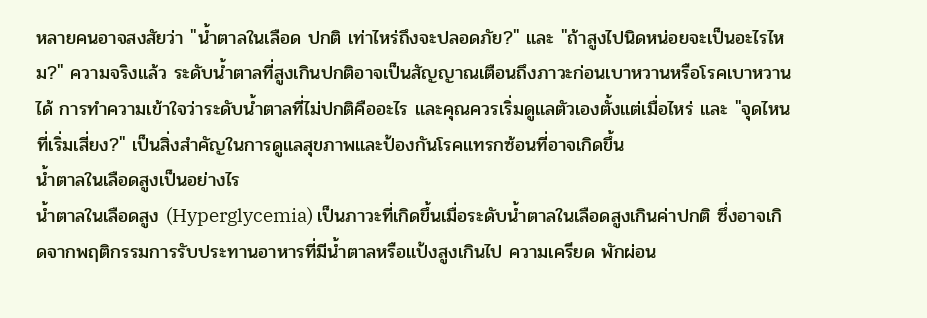หลายคนอาจสงสัยว่า "น้ำตาลในเลือด ปกติ เท่าไหร่ถึงจะปลอดภัย?" และ "ถ้าสูงไปนิดหน่อยจะเป็นอะไรไหม?" ความจริงแล้ว ระดับน้ำตาลที่สูงเกินปกติอาจเป็นสัญญาณเตือนถึงภาวะก่อนเบาหวานหรือโรคเบาหวานได้ การทำความเข้าใจว่าระดับน้ำตาลที่ไม่ปกติคืออะไร และคุณควรเริ่มดูแลตัวเองตั้งแต่เมื่อไหร่ และ "จุดไหนที่เริ่มเสี่ยง?" เป็นสิ่งสำคัญในการดูแลสุขภาพและป้องกันโรคแทรกซ้อนที่อาจเกิดขึ้น
น้ำตาลในเลือดสูงเป็นอย่างไร
น้ำตาลในเลือดสูง (Hyperglycemia) เป็นภาวะที่เกิดขึ้นเมื่อระดับน้ำตาลในเลือดสูงเกินค่าปกติ ซึ่งอาจเกิดจากพฤติกรรมการรับประทานอาหารที่มีน้ำตาลหรือแป้งสูงเกินไป ความเครียด พักผ่อน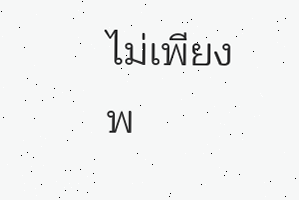ไม่เพียงพ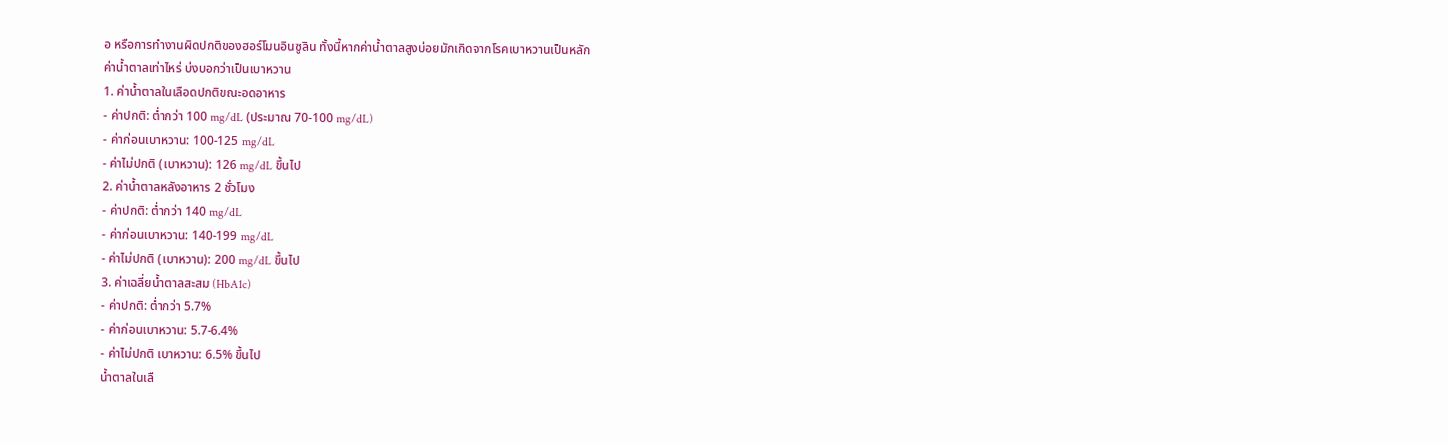อ หรือการทำงานผิดปกติของฮอร์โมนอินซูลิน ทั้งนี้หากค่าน้ำตาลสูงบ่อยมักเกิดจากโรคเบาหวานเป็นหลัก
ค่าน้ำตาลเท่าไหร่ บ่งบอกว่าเป็นเบาหวาน
1. ค่าน้ำตาลในเลือดปกติขณะอดอาหาร
- ค่าปกติ: ต่ำกว่า 100 mg/dL (ประมาณ 70-100 mg/dL)
- ค่าก่อนเบาหวาน: 100-125 mg/dL
- ค่าไม่ปกติ (เบาหวาน): 126 mg/dL ขึ้นไป
2. ค่าน้ำตาลหลังอาหาร 2 ชั่วโมง
- ค่าปกติ: ต่ำกว่า 140 mg/dL
- ค่าก่อนเบาหวาน: 140-199 mg/dL
- ค่าไม่ปกติ (เบาหวาน): 200 mg/dL ขึ้นไป
3. ค่าเฉลี่ยน้ำตาลสะสม (HbA1c)
- ค่าปกติ: ต่ำกว่า 5.7%
- ค่าก่อนเบาหวาน: 5.7-6.4%
- ค่าไม่ปกติ เบาหวาน: 6.5% ขึ้นไป
น้ำตาลในเลื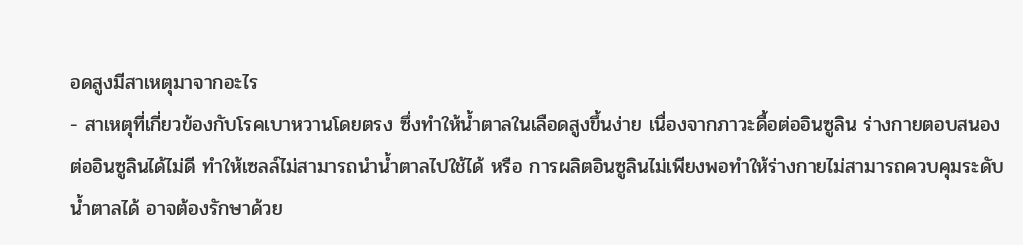อดสูงมีสาเหตุมาจากอะไร
- สาเหตุที่เกี่ยวข้องกับโรคเบาหวานโดยตรง ซึ่งทำให้น้ำตาลในเลือดสูงขึ้นง่าย เนื่องจากภาวะดื้อต่ออินซูลิน ร่างกายตอบสนองต่ออินซูลินได้ไม่ดี ทำให้เซลล์ไม่สามารถนำน้ำตาลไปใช้ได้ หรือ การผลิตอินซูลินไม่เพียงพอทำให้ร่างกายไม่สามารถควบคุมระดับน้ำตาลได้ อาจต้องรักษาด้วย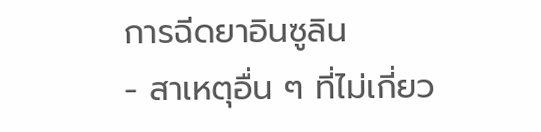การฉีดยาอินซูลิน
- สาเหตุอื่น ๆ ที่ไม่เกี่ยว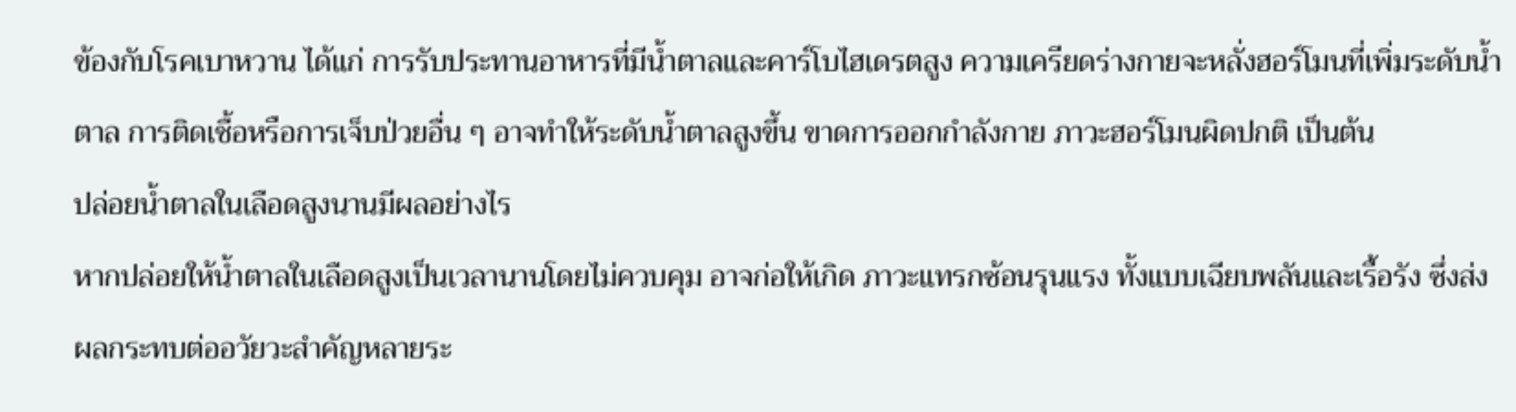ข้องกับโรคเบาหวาน ได้แก่ การรับประทานอาหารที่มีน้ำตาลและคาร์โบไฮเดรตสูง ความเครียดร่างกายจะหลั่งฮอร์โมนที่เพิ่มระดับน้ำตาล การติดเชื้อหรือการเจ็บป่วยอื่น ๆ อาจทำให้ระดับน้ำตาลสูงขึ้น ขาดการออกกำลังกาย ภาวะฮอร์โมนผิดปกติ เป็นต้น
ปล่อยน้ำตาลในเลือดสูงนานมีผลอย่างไร
หากปล่อยให้น้ำตาลในเลือดสูงเป็นเวลานานโดยไม่ควบคุม อาจก่อให้เกิด ภาวะแทรกซ้อนรุนแรง ทั้งแบบเฉียบพลันและเรื้อรัง ซึ่งส่งผลกระทบต่ออวัยวะสำคัญหลายระ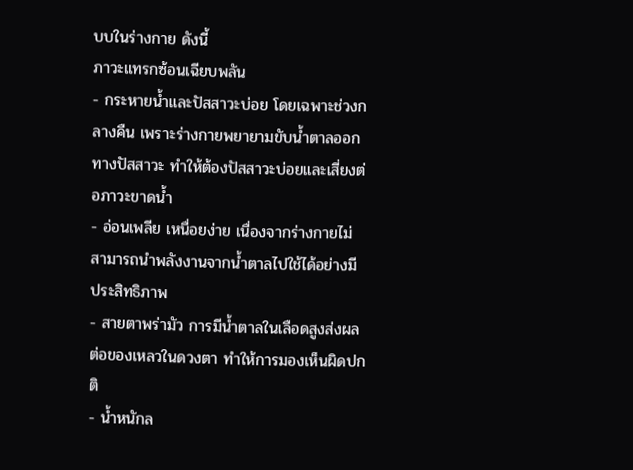บบในร่างกาย ดังนี้
ภาวะแทรกซ้อนเฉียบพลัน
- กระหายน้ำและปัสสาวะบ่อย โดยเฉพาะช่วงกลางคืน เพราะร่างกายพยายามขับน้ำตาลออกทางปัสสาวะ ทำให้ต้องปัสสาวะบ่อยและเสี่ยงต่อภาวะขาดน้ำ
- อ่อนเพลีย เหนื่อยง่าย เนื่องจากร่างกายไม่สามารถนำพลังงานจากน้ำตาลไปใช้ได้อย่างมีประสิทธิภาพ
- สายตาพร่ามัว การมีน้ำตาลในเลือดสูงส่งผลต่อของเหลวในดวงตา ทำให้การมองเห็นผิดปกติ
- น้ำหนักล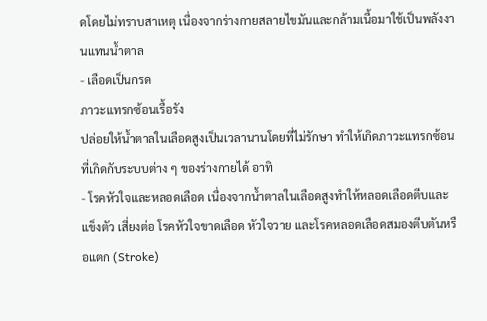ดโดยไม่ทราบสาเหตุ เนื่องจากร่างกายสลายไขมันและกล้ามเนื้อมาใช้เป็นพลังงานแทนน้ำตาล
- เลือดเป็นกรด
ภาวะแทรกซ้อนเรื้อรัง
ปล่อยให้น้ำตาลในเลือดสูงเป็นเวลานานโดยที่ไม่รักษา ทำให้เกิดภาวะแทรกซ้อนที่เกิดกับระบบต่าง ๆ ของร่างกายได้ อาทิ
- โรคหัวใจและหลอดเลือด เนื่องจากน้ำตาลในเลือดสูงทำให้หลอดเลือดตีบและแข็งตัว เสี่ยงต่อ โรคหัวใจขาดเลือด หัวใจวาย และโรคหลอดเลือดสมองตีบตันหรือแตก (Stroke)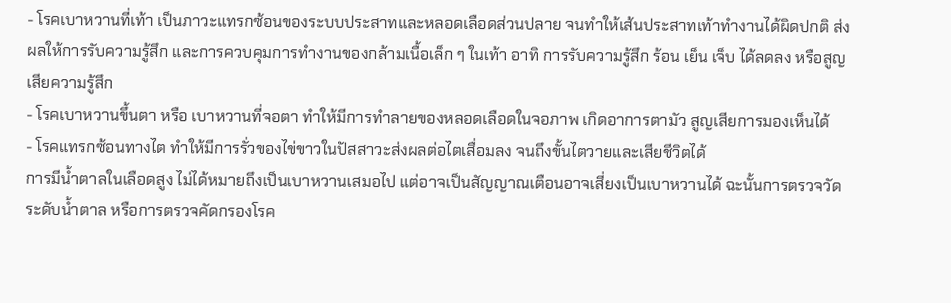- โรคเบาหวานที่เท้า เป็นภาวะแทรกซ้อนของระบบประสาทและหลอดเลือดส่วนปลาย จนทำให้เส้นประสาทเท้าทำงานได้ผิดปกติ ส่งผลให้การรับความรู้สึก และการควบคุมการทำงานของกล้ามเนื้อเล็ก ๆ ในเท้า อาทิ การรับความรู้สึก ร้อน เย็น เจ็บ ได้ลดลง หรือสูญเสียความรู้สึก
- โรคเบาหวานขึ้นตา หรือ เบาหวานที่จอตา ทำให้มีการทำลายของหลอดเลือดในจอภาพ เกิดอาการตามัว สูญเสียการมองเห็นได้
- โรคแทรกซ้อนทางไต ทำให้มีการรั่วของไข่ขาวในปัสสาวะส่งผลต่อไตเสื่อมลง จนถึงขั้นไตวายและเสียชีวิตได้
การมีน้ำตาลในเลือดสูง ไม่ได้หมายถึงเป็นเบาหวานเสมอไป แต่อาจเป็นสัญญาณเตือนอาจเสี่ยงเป็นเบาหวานได้ ฉะนั้นการตรวจวัดระดับน้ำตาล หรือการตรวจคัดกรองโรค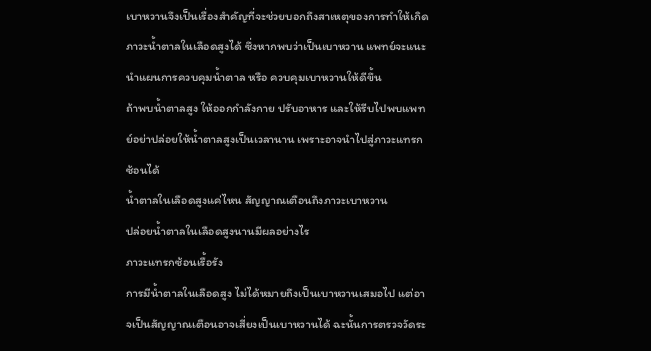เบาหวานจึงเป็นเรื่องสำคัญที่จะช่วยบอกถึงสาเหตุของการทำให้เกิดภาวะน้ำตาลในเลือดสูงได้ ซึ่งหากพบว่าเป็นเบาหวาน แพทย์จะแนะนำแผนการควบคุมน้ำตาล หรือ ควบคุมเบาหวานให้ดีขึ้น
ถ้าพบน้ำตาลสูง ให้ออกกำลังกาย ปรับอาหาร และให้รีบไปพบแพทย์อย่าปล่อยให้น้ำตาลสูงเป็นเวลานาน เพราะอาจนำไปสู่ภาวะแทรกซ้อนได้
น้ำตาลในเลือดสูงแค่ไหน สัญญาณเตือนถึงภาวะเบาหวาน
ปล่อยน้ำตาลในเลือดสูงนานมีผลอย่างไร
ภาวะแทรกซ้อนเรื้อรัง
การมีน้ำตาลในเลือดสูง ไม่ได้หมายถึงเป็นเบาหวานเสมอไป แต่อาจเป็นสัญญาณเตือนอาจเสี่ยงเป็นเบาหวานได้ ฉะนั้นการตรวจวัดระ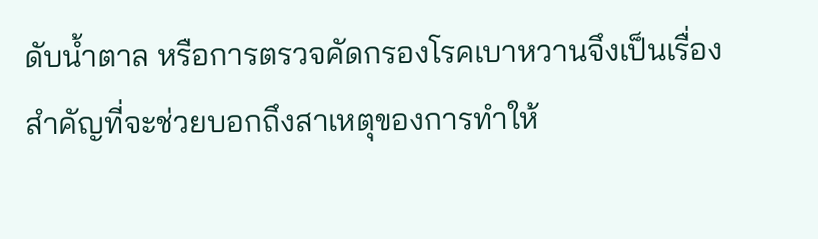ดับน้ำตาล หรือการตรวจคัดกรองโรคเบาหวานจึงเป็นเรื่องสำคัญที่จะช่วยบอกถึงสาเหตุของการทำให้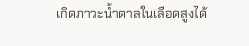เกิดภาวะน้ำตาลในเลือดสูงได้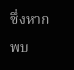ซึ่งหากพบ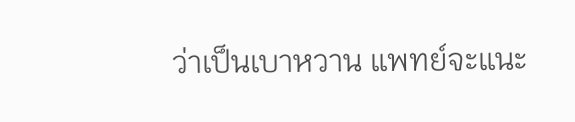ว่าเป็นเบาหวาน แพทย์จะแนะ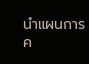นำแผนการค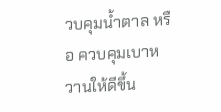วบคุมน้ำตาล หรือ ควบคุมเบาหวานให้ดีขึ้น